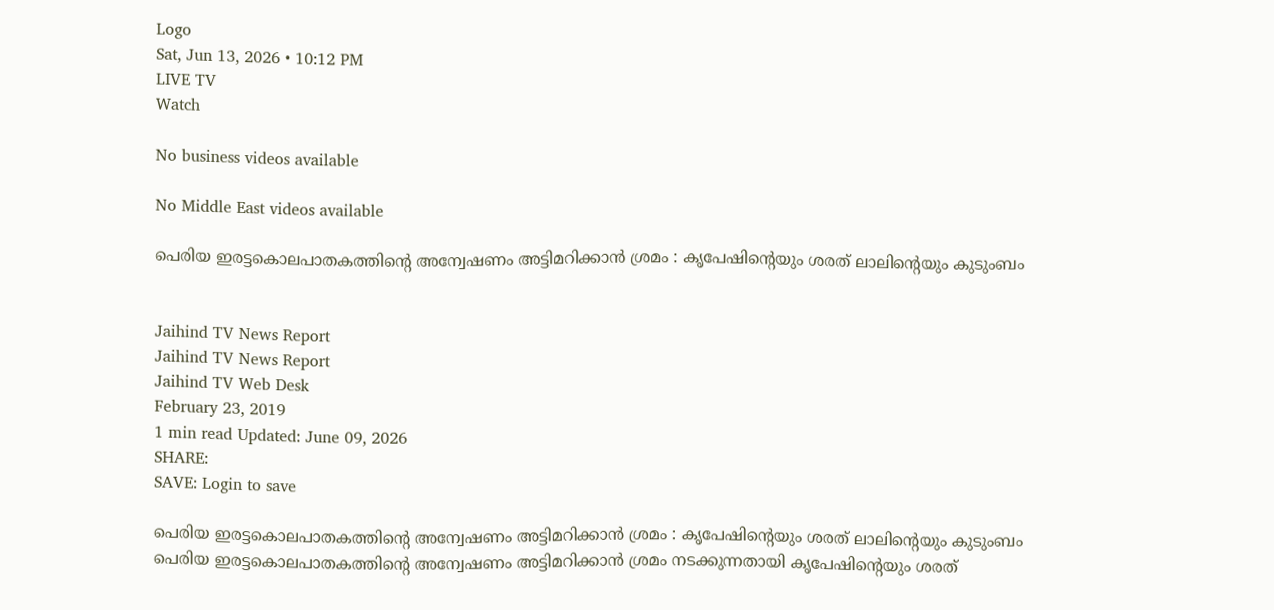Logo
Sat, Jun 13, 2026 • 10:12 PM
LIVE TV
Watch

No business videos available

No Middle East videos available

പെരിയ ഇരട്ടകൊലപാതകത്തിന്‍റെ അന്വേഷണം അട്ടിമറിക്കാൻ ശ്രമം : കൃപേഷിന്‍റെയും ശരത് ലാലിന്‍റെയും കുടുംബം


Jaihind TV News Report
Jaihind TV News Report
Jaihind TV Web Desk
February 23, 2019
1 min read Updated: June 09, 2026
SHARE:
SAVE: Login to save

പെരിയ ഇരട്ടകൊലപാതകത്തിന്‍റെ അന്വേഷണം അട്ടിമറിക്കാൻ ശ്രമം : കൃപേഷിന്‍റെയും ശരത് ലാലിന്‍റെയും കുടുംബം
പെരിയ ഇരട്ടകൊലപാതകത്തിന്‍റെ അന്വേഷണം അട്ടിമറിക്കാൻ ശ്രമം നടക്കുന്നതായി കൃപേഷിന്‍റെയും ശരത്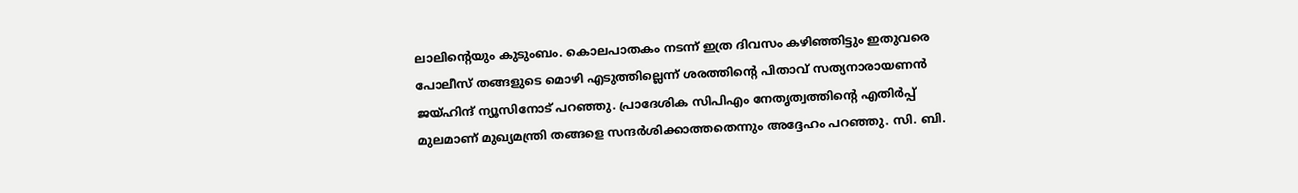ലാലിന്‍റെയും കുടുംബം. കൊലപാതകം നടന്ന് ഇത്ര ദിവസം കഴിഞ്ഞിട്ടും ഇതുവരെ പോലീസ് തങ്ങളുടെ മൊഴി എടുത്തില്ലെന്ന് ശരത്തിന്‍റെ പിതാവ് സത്യനാരായണൻ ജയ്ഹിന്ദ് ന്യൂസിനോട് പറഞ്ഞു. പ്രാദേശിക സിപിഎം നേതൃത്വത്തിന്‍റെ എതിർപ്പ് മുലമാണ് മുഖ്യമന്ത്രി തങ്ങളെ സന്ദർശിക്കാത്തതെന്നും അദ്ദേഹം പറഞ്ഞു. സി. ബി.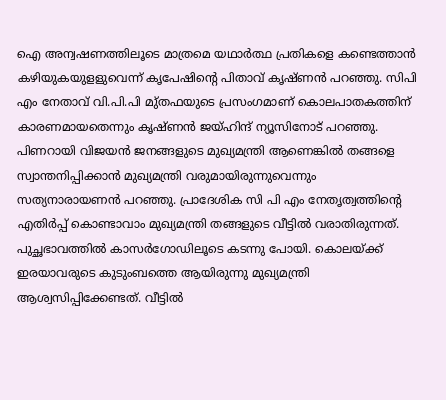ഐ അന്വഷണത്തിലൂടെ മാത്രമെ യഥാർത്ഥ പ്രതികളെ കണ്ടെത്താൻ കഴിയുകയുളളുവെന്ന് കൃപേഷിന്‍റെ പിതാവ് കൃഷ്ണൻ പറഞ്ഞു. സിപി എം നേതാവ് വി.പി.പി മു്തഫയുടെ പ്രസംഗമാണ് കൊലപാതകത്തിന് കാരണമായതെന്നും കൃഷ്ണൻ ജയ്ഹിന്ദ് ന്യൂസിനോട് പറഞ്ഞു. പിണറായി വിജയന്‍ ജനങ്ങളുടെ മുഖ്യമന്ത്രി ആണെങ്കിൽ തങ്ങളെ സ്വാന്തനിപ്പിക്കാൻ മുഖ്യമന്ത്രി വരുമായിരുന്നുവെന്നും സത്യനാരായണൻ പറഞ്ഞു. പ്രാദേശിക സി പി എം നേതൃത്വത്തിന്‍റെ എതിർപ്പ് കൊണ്ടാവാം മുഖ്യമന്ത്രി തങ്ങളുടെ വീട്ടിൽ വരാതിരുന്നത്. പുച്ഛഭാവത്തിൽ കാസർഗോഡിലൂടെ കടന്നു പോയി. കൊലയ്ക്ക് ഇരയാവരുടെ കുടുംബത്തെ ആയിരുന്നു മുഖ്യമന്ത്രി ആശ്വസിപ്പിക്കേണ്ടത്. വീട്ടില്‍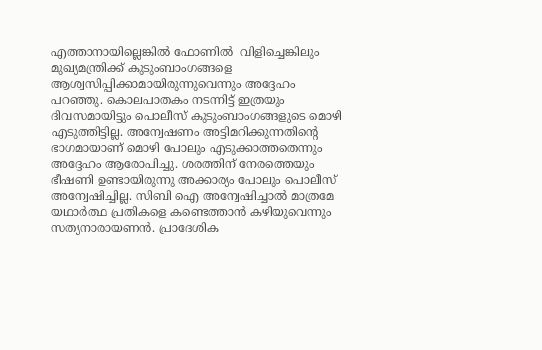എത്താനായില്ലെങ്കില്‍ ഫോണിൽ  വിളിച്ചെങ്കിലും മുഖ്യമന്ത്രിക്ക് കുടുംബാംഗങ്ങളെ ആശ്വസിപ്പിക്കാമായിരുന്നുവെന്നും അദ്ദേഹം പറഞ്ഞു. കൊലപാതകം നടന്നിട്ട് ഇത്രയും ദിവസമായിട്ടും പൊലീസ് കുടുംബാംഗങ്ങളുടെ മൊഴി എടുത്തിട്ടില്ല. അന്വേഷണം അട്ടിമറിക്കുന്നതിന്‍റെ ഭാഗമായാണ് മൊഴി പോലും എടുക്കാത്തതെന്നും അദ്ദേഹം ആരോപിച്ചു. ശരത്തിന് നേരത്തെയും ഭീഷണി ഉണ്ടായിരുന്നു അക്കാര്യം പോലും പൊലീസ് അന്വേഷിച്ചില്ല. സിബി ഐ അന്വേഷിച്ചാൽ മാത്രമേ യഥാർത്ഥ പ്രതികളെ കണ്ടെത്താൻ കഴിയുവെന്നും സത്യനാരായണന്‍. പ്രാദേശിക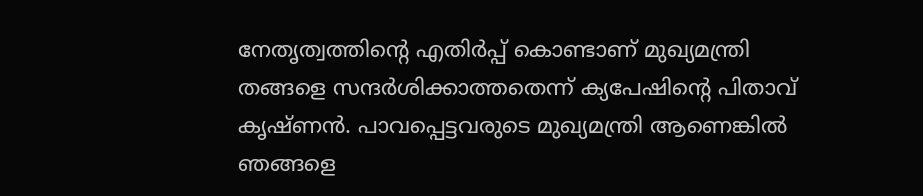നേതൃത്വത്തിന്റെ എതിർപ്പ് കൊണ്ടാണ് മുഖ്യമന്ത്രി തങ്ങളെ സന്ദർശിക്കാത്തതെന്ന് ക്യപേഷിന്റെ പിതാവ് കൃഷ്ണൻ. പാവപ്പെട്ടവരുടെ മുഖ്യമന്ത്രി ആണെങ്കിൽ ഞങ്ങളെ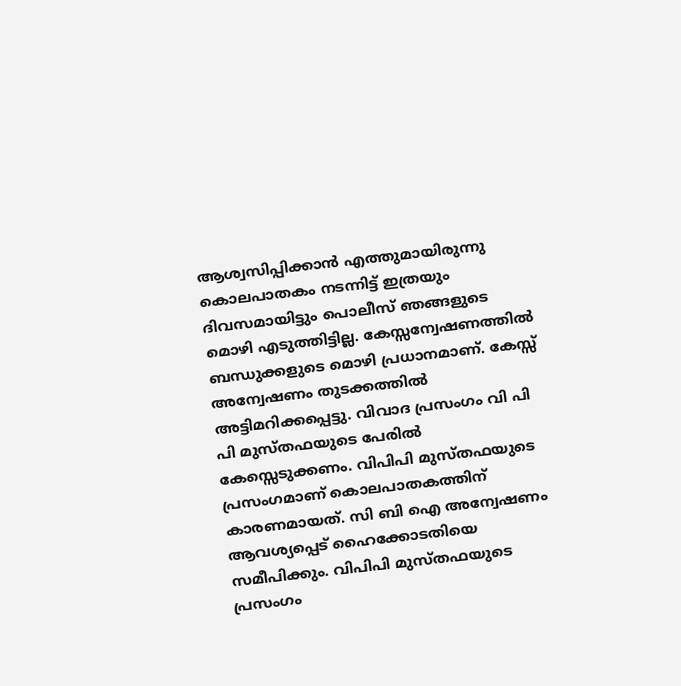ആശ്വസിപ്പിക്കാൻ എത്തുമായിരുന്നു കൊലപാതകം നടന്നിട്ട് ഇത്രയും ദിവസമായിട്ടും പൊലീസ് ഞങ്ങളുടെ മൊഴി എടുത്തിട്ടില്ല. കേസ്സന്വേഷണത്തിൽ ബന്ധുക്കളുടെ മൊഴി പ്രധാനമാണ്. കേസ്സ് അന്വേഷണം തുടക്കത്തിൽ അട്ടിമറിക്കപ്പെട്ടു. വിവാദ പ്രസംഗം വി പി പി മുസ്തഫയുടെ പേരിൽ കേസ്സെടുക്കണം. വിപിപി മുസ്തഫയുടെ പ്രസംഗമാണ് കൊലപാതകത്തിന് കാരണമായത്. സി ബി ഐ അന്വേഷണം ആവശ്യപ്പെട് ഹൈക്കോടതിയെ സമീപിക്കും. വിപിപി മുസ്തഫയുടെ പ്രസംഗം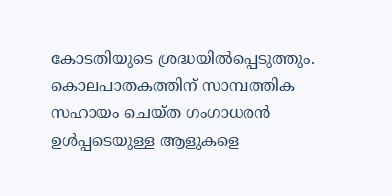കോടതിയുടെ ശ്രദ്ധയിൽപ്പെടുത്തും. കൊലപാതകത്തിന് സാമ്പത്തിക സഹായം ചെയ്ത ഗംഗാധരൻ ഉൾപ്പടെയുള്ള ആളുകളെ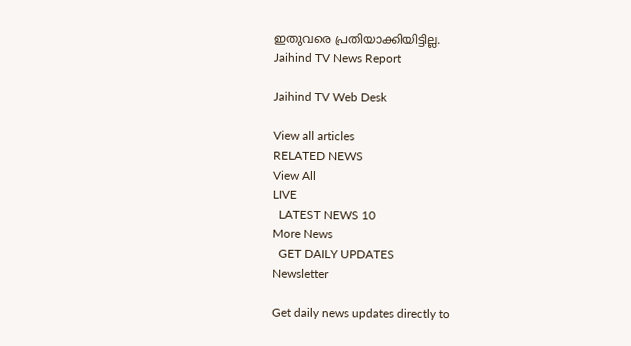ഇതുവരെ പ്രതിയാക്കിയിട്ടില്ല.
Jaihind TV News Report

Jaihind TV Web Desk

View all articles
RELATED NEWS
View All
LIVE
  LATEST NEWS 10
More News
  GET DAILY UPDATES
Newsletter

Get daily news updates directly to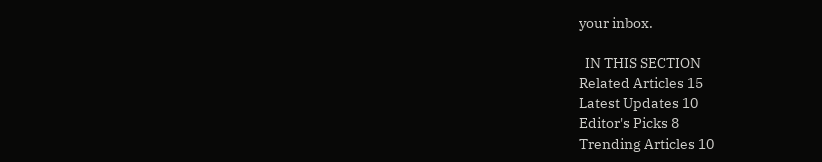your inbox.

  IN THIS SECTION
Related Articles 15
Latest Updates 10
Editor's Picks 8
Trending Articles 10